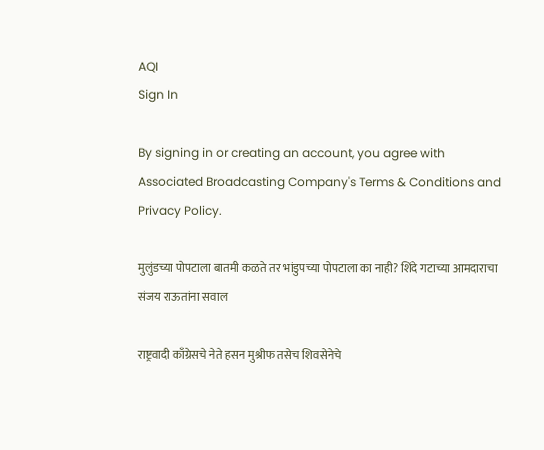AQI
Sign In

By signing in or creating an account, you agree with Associated Broadcasting Company's Terms & Conditions and Privacy Policy.

मुलुंडच्या पोपटाला बातमी कळते तर भांडुपच्या पोपटाला का नाही? शिंदे गटाच्या आमदाराचा संजय राऊतांना सवाल

राष्ट्रवादी काँग्रेसचे नेते हसन मुश्रीफ तसेच शिवसेनेचे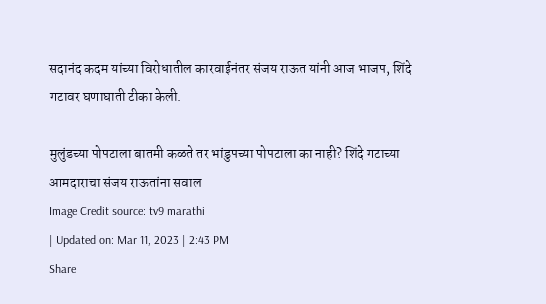सदानंद कदम यांच्या विरोधातील कारवाईनंतर संजय राऊत यांनी आज भाजप, शिंदे गटावर घणाघाती टीका केली.

मुलुंडच्या पोपटाला बातमी कळते तर भांडुपच्या पोपटाला का नाही? शिंदे गटाच्या आमदाराचा संजय राऊतांना सवाल
Image Credit source: tv9 marathi
| Updated on: Mar 11, 2023 | 2:43 PM
Share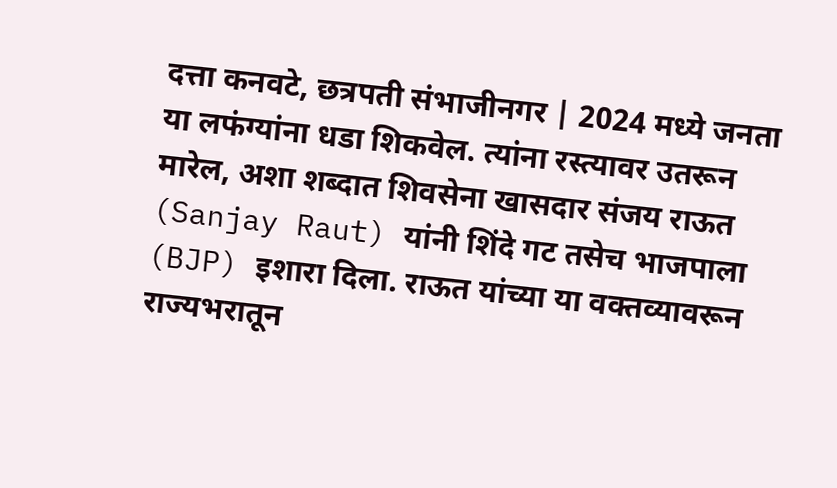दत्ता कनवटे, छत्रपती संभाजीनगर | 2024 मध्ये जनता या लफंग्यांना धडा शिकवेल. त्यांना रस्त्यावर उतरून मारेल, अशा शब्दात शिवसेना खासदार संजय राऊत (Sanjay Raut) यांनी शिंदे गट तसेच भाजपाला (BJP) इशारा दिला. राऊत यांच्या या वक्तव्यावरून राज्यभरातून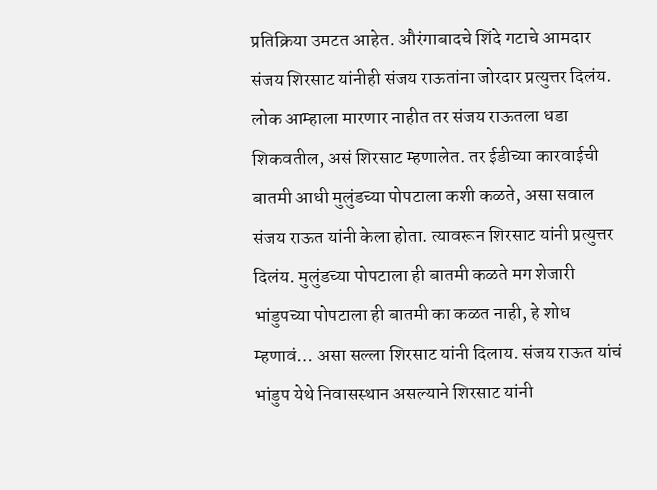प्रतिक्रिया उमटत आहेत. औरंगाबादचे शिंदे गटाचे आमदार संजय शिरसाट यांनीही संजय राऊतांना जोरदार प्रत्युत्तर दिलंय. लोक आम्हाला मारणार नाहीत तर संजय राऊतला धडा शिकवतील, असं शिरसाट म्हणालेत. तर ईडीच्या कारवाईची बातमी आधी मुलुंडच्या पोपटाला कशी कळते, असा सवाल संजय राऊत यांनी केला होता. त्यावरून शिरसाट यांनी प्रत्युत्तर दिलंय. मुलुंडच्या पोपटाला ही बातमी कळते मग शेजारी भांडुपच्या पोपटाला ही बातमी का कळत नाही, हे शोध म्हणावं… असा सल्ला शिरसाट यांनी दिलाय. संजय राऊत यांचं भांडुप येथे निवासस्थान असल्याने शिरसाट यांनी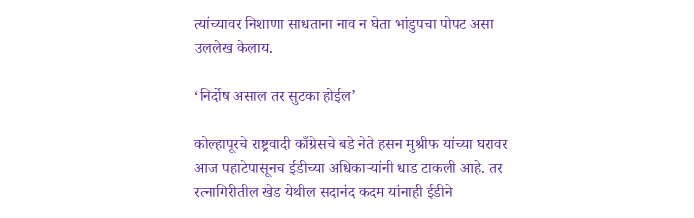त्यांच्यावर निशाणा साधताना नाव न घेता भांडुपचा पोपट असा उललेख केलाय.

‘निर्दोष असाल तर सुटका होईल’

कोल्हापूरचे राष्ट्रवादी काँग्रेसचे बडे नेते हसन मुश्रीफ यांच्या घरावर आज पहाटेपासूनच ईडीच्या अधिकाऱ्यांनी धाड टाकली आहे. तर रत्नागिरीतील खेड येथील सदानंद कदम यांनाही ईडीने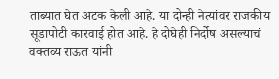ताब्यात घेत अटक केली आहे. या दोन्ही नेत्यांवर राजकीय सूडापोटी कारवाई होत आहे. हे दोघेही निर्दोष असल्याचं वक्तव्य राऊत यांनी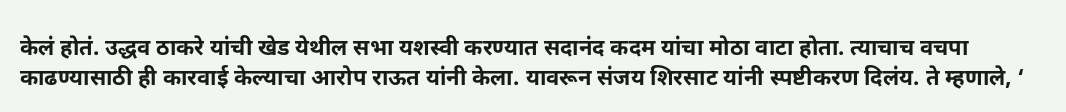केलं होतं. उद्धव ठाकरे यांची खेड येथील सभा यशस्वी करण्यात सदानंद कदम यांचा मोठा वाटा होता. त्याचाच वचपा काढण्यासाठी ही कारवाई केल्याचा आरोप राऊत यांनी केला. यावरून संजय शिरसाट यांनी स्पष्टीकरण दिलंय. ते म्हणाले, ‘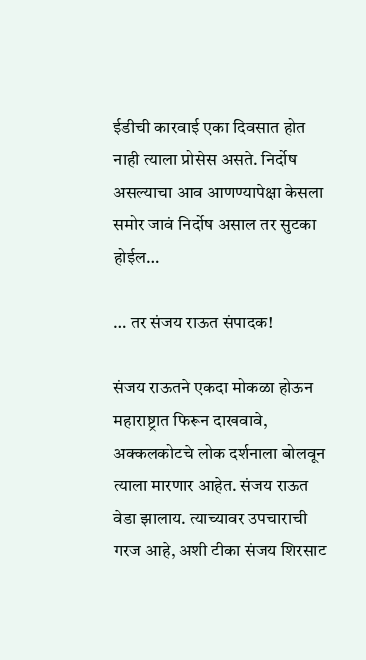ईडीची कारवाई एका दिवसात होत नाही त्याला प्रोसेस असते. निर्दोष असल्याचा आव आणण्यापेक्षा केसला समोर जावं निर्दोष असाल तर सुटका होईल…

… तर संजय राऊत संपादक!

संजय राऊतने एकदा मोकळा होऊन महाराष्ट्रात फिरून दाखवावे, अक्कलकोटचे लोक दर्शनाला बोलवून त्याला मारणार आहेत. संजय राऊत वेडा झालाय. त्याच्यावर उपचाराची गरज आहे, अशी टीका संजय शिरसाट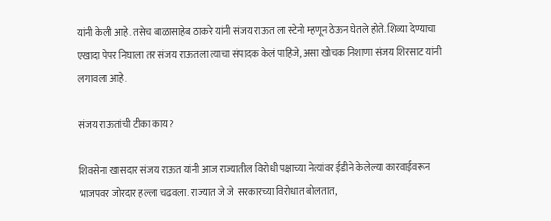यांनी केली आहे. तसेच बाळासाहेब ठाकरे यांनी संजय राऊत ला स्टेनो म्हणून ठेऊन घेतले होते. शिव्या देण्याचा एखादा पेपर निघाला तर संजय राऊतला त्याचा संपादक केलं पाहिजे, असा खोचक निशाणा संजय शिरसाट यांनी लगावला आहे.

संजय राऊतांची टीका काय?

शिवसेना खासदार संजय राऊत यांनी आज राज्यातील विरोधी पक्षाच्या नेत्यांवर ईडीने केलेल्या कारवाईवरून भाजपवर जोरदार हल्ला चढवला. राज्यात जे जे  सरकारच्या विरोधात बोलतात,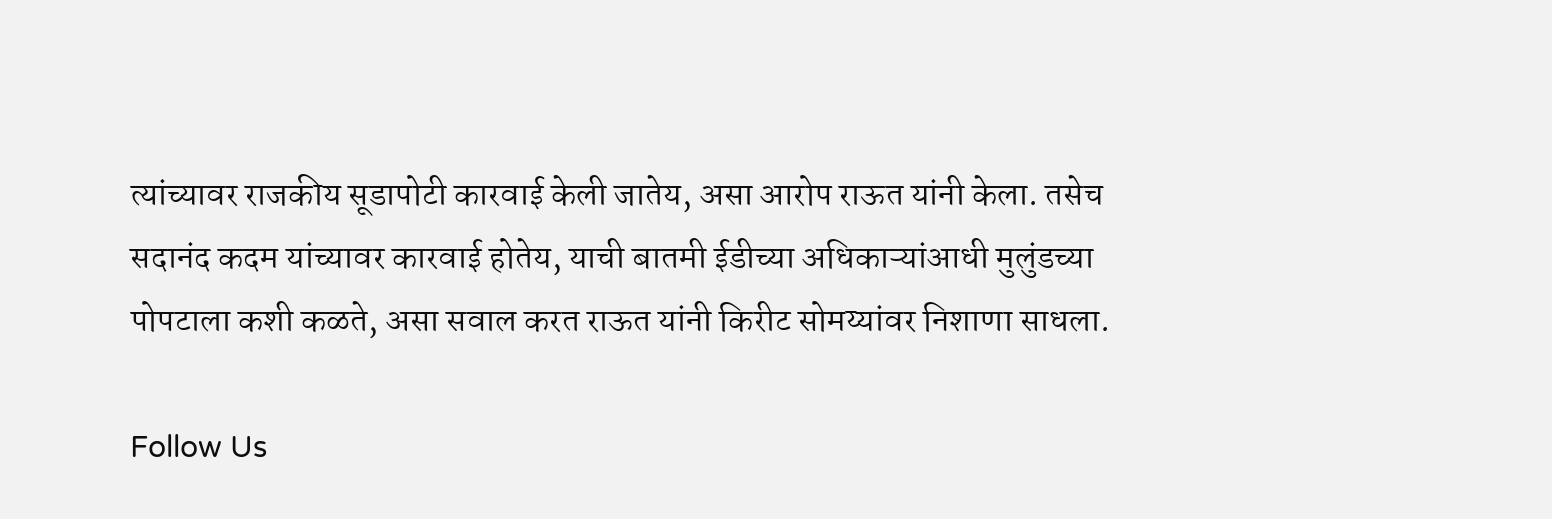त्यांच्यावर राजकीय सूडापोटी कारवाई केली जातेय, असा आरोप राऊत यांनी केला. तसेच सदानंद कदम यांच्यावर कारवाई होतेय, याची बातमी ईडीच्या अधिकाऱ्यांआधी मुलुंडच्या पोपटाला कशी कळते, असा सवाल करत राऊत यांनी किरीट सोमय्यांवर निशाणा साधला.

Follow Us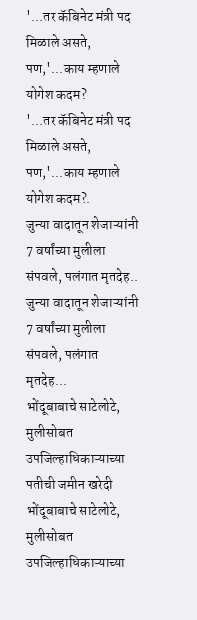'...तर कॅबिनेट मंत्री पद मिळाले असते, पण,'...काय म्हणाले योगेश कदम?
'...तर कॅबिनेट मंत्री पद मिळाले असते, पण,'...काय म्हणाले योगेश कदम?.
जुन्या वादातून शेजाऱ्यांनी 7 वर्षांच्या मुलीला संपवले, पलंगात मृतदेह..
जुन्या वादातून शेजाऱ्यांनी 7 वर्षांच्या मुलीला संपवले, पलंगात मृतदेह...
भोंदूबाबाचे साटेलोटे, मुलीसोबत उपजिल्हाधिकाऱ्याच्या पतीची जमीन खरेदी
भोंदूबाबाचे साटेलोटे, मुलीसोबत उपजिल्हाधिकाऱ्याच्या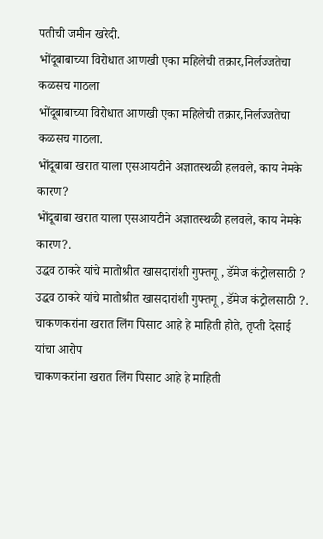पतीची जमीन खरेदी.
भोंदूबाबाच्या विरोधात आणखी एका महिलेची तक्रार,निर्लज्जतेचा कळसच गाठला
भोंदूबाबाच्या विरोधात आणखी एका महिलेची तक्रार,निर्लज्जतेचा कळसच गाठला.
भोंदूबाबा खरात याला एसआयटीने अज्ञातस्थळी हलवले, काय नेमके कारण?
भोंदूबाबा खरात याला एसआयटीने अज्ञातस्थळी हलवले, काय नेमके कारण?.
उद्धव ठाकरे यांचे मातोश्रीत खासदारांशी गुफ्तगू , डॅमेज कंट्रोलसाठी ?
उद्धव ठाकरे यांचे मातोश्रीत खासदारांशी गुफ्तगू , डॅमेज कंट्रोलसाठी ?.
चाकणकरांना खरात लिंग पिसाट आहे हे माहिती होते, तृप्ती देसाई यांचा आरोप
चाकणकरांना खरात लिंग पिसाट आहे हे माहिती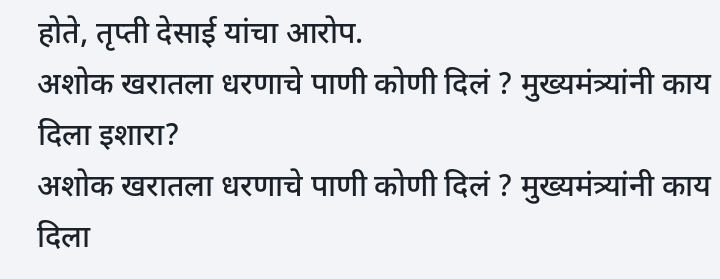होते, तृप्ती देसाई यांचा आरोप.
अशोक खरातला धरणाचे पाणी कोणी दिलं ? मुख्यमंत्र्यांनी काय दिला इशारा?
अशोक खरातला धरणाचे पाणी कोणी दिलं ? मुख्यमंत्र्यांनी काय दिला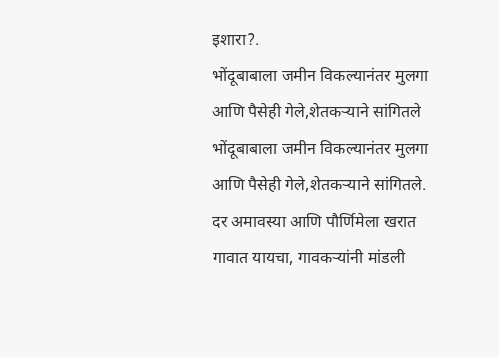इशारा?.
भोंदूबाबाला जमीन विकल्यानंतर मुलगा आणि पैसेही गेले,शेतकऱ्याने सांगितले
भोंदूबाबाला जमीन विकल्यानंतर मुलगा आणि पैसेही गेले,शेतकऱ्याने सांगितले.
दर अमावस्या आणि पौर्णिमेला खरात गावात यायचा, गावकऱ्यांनी मांडली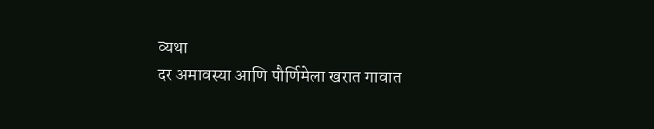व्यथा
दर अमावस्या आणि पौर्णिमेला खरात गावात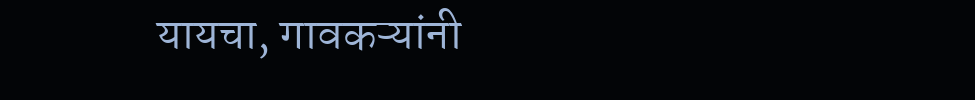यायचा, गावकऱ्यांनी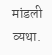मांडली व्यथा.